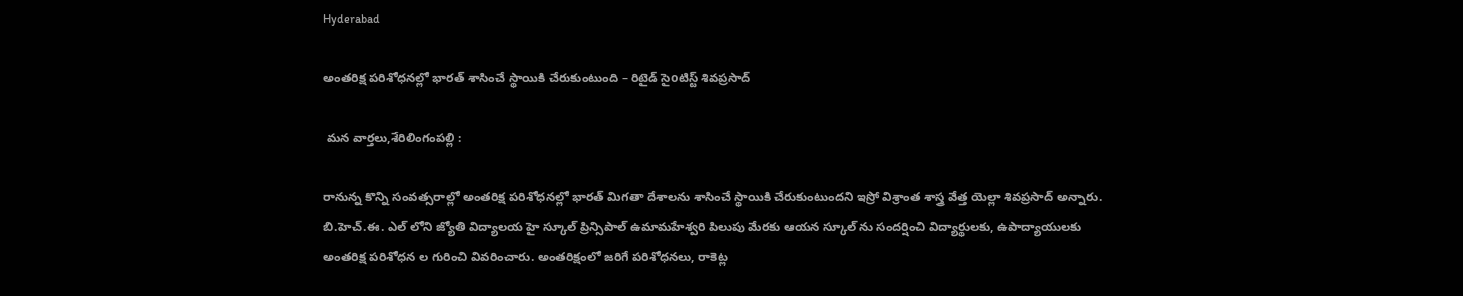Hyderabad

అంతరిక్ష పరిశోధనల్లో భారత్ శాసించే స్థాయికి చేరుకుంటుంది – రిటైడ్ సైoటిస్ట్ శివప్రసాద్

 మన వార్తలు,శేరిలింగంపల్లి :

రానున్న కొన్ని సంవత్సరాల్లో అంతరిక్ష పరిశోధనల్లో భారత్ మిగతా దేశాలను శాసించే స్థాయికి చేరుకుంటుందని ఇస్రో విశ్రాంత శాస్త్ర వేత్త యెల్లా శివప్రసాద్ అన్నారు. బి.హెచ్.ఈ. ఎల్ లోని జ్యోతి విద్యాలయ హై స్కూల్ ప్రిన్సిపాల్ ఉమామహేశ్వరి పిలుపు మేరకు ఆయన స్కూల్ ను సందర్షించి విద్యార్థులకు, ఉపాద్యాయులకు అంతరిక్ష పరిశోధన ల గురించి వివరించారు. అంతరిక్షంలో జరిగే పరిశోధనలు, రాకెట్ల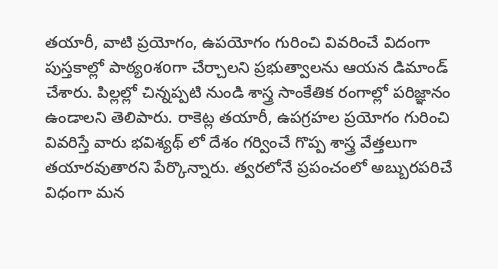తయారీ, వాటి ప్రయోగం, ఉపయోగం గురించి వివరించే విదంగా పుస్తకాల్లో పాఠ్యoశoగా చేర్చాలని ప్రభుత్వాలను ఆయన డిమాండ్ చేశారు. పిల్లల్లో చిన్నప్పటి నుండి శాస్త్ర సాంకేతిక రంగాల్లో పరిజ్ఞానం ఉండాలని తెలిపారు. రాకెట్ల తయారీ, ఉపగ్రహల ప్రయోగం గురించి వివరిస్తే వారు భవిశ్యథ్ లో దేశం గర్వించే గొప్ప శాస్త్ర వేత్తలుగా తయారవుతారని పేర్కొన్నారు. త్వరలోనే ప్రపంచంలో అబ్బురపరిచే విధంగా మన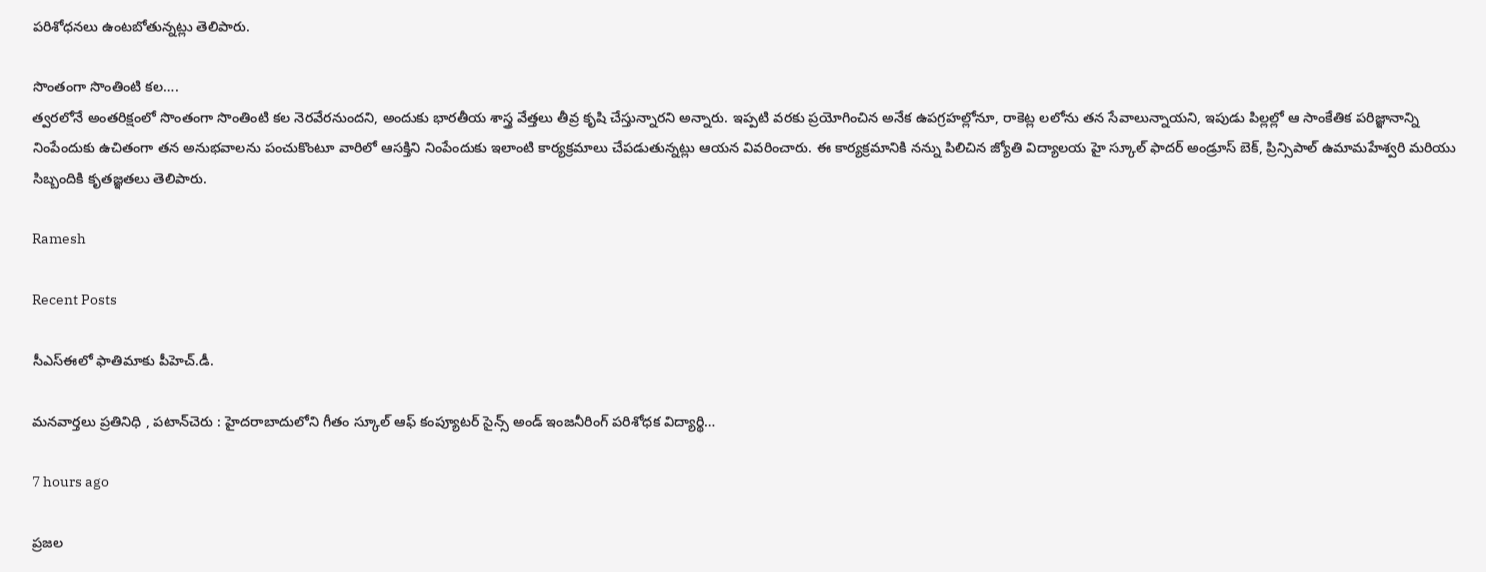పరిశోధనలు ఉంటబోతున్నట్లు తెలిపారు.

సొంతంగా సొంతింటి కల….
త్వరలోనే అంతరిక్షంలో సొంతంగా సొంతింటి కల నెరవేరనుందని, అందుకు భారతీయ శాస్త్ర వేత్తలు తీవ్ర కృషి చేస్తున్నారని అన్నారు. ఇప్పటి వరకు ప్రయోగించిన అనేక ఉపగ్రహల్లోనూ, రాకెట్ల లలోను తన సేవాలున్నాయని, ఇపుడు పిల్లల్లో ఆ సాంకేతిక పరిజ్ఞానాన్ని నింపేందుకు ఉచితంగా తన అనుభవాలను పంచుకొంటూ వారిలో ఆసక్తిని నింపేందుకు ఇలాంటి కార్యక్రమాలు చేపడుతున్నట్లు ఆయన వివరించారు. ఈ కార్యక్రమానికి నన్ను పిలిచిన జ్యోతి విద్యాలయ హై స్కూల్ ఫాదర్ అండ్రూస్ బెక్, ప్రిన్సిపాల్ ఉమామహేశ్వరి మరియు సిబ్బందికి కృతజ్ఞతలు తెలిపారు.

Ramesh

Recent Posts

సీఎస్ఈలో ఫాతిమాకు పీహెచ్.డీ.

మనవార్తలు ప్రతినిధి , పటాన్‌చెరు : హైదరాబాదులోని గీతం స్కూల్ ఆఫ్ కంప్యూటర్ సైన్స్ అండ్ ఇంజనీరింగ్ పరిశోధక విద్యార్థి…

7 hours ago

ప్రజల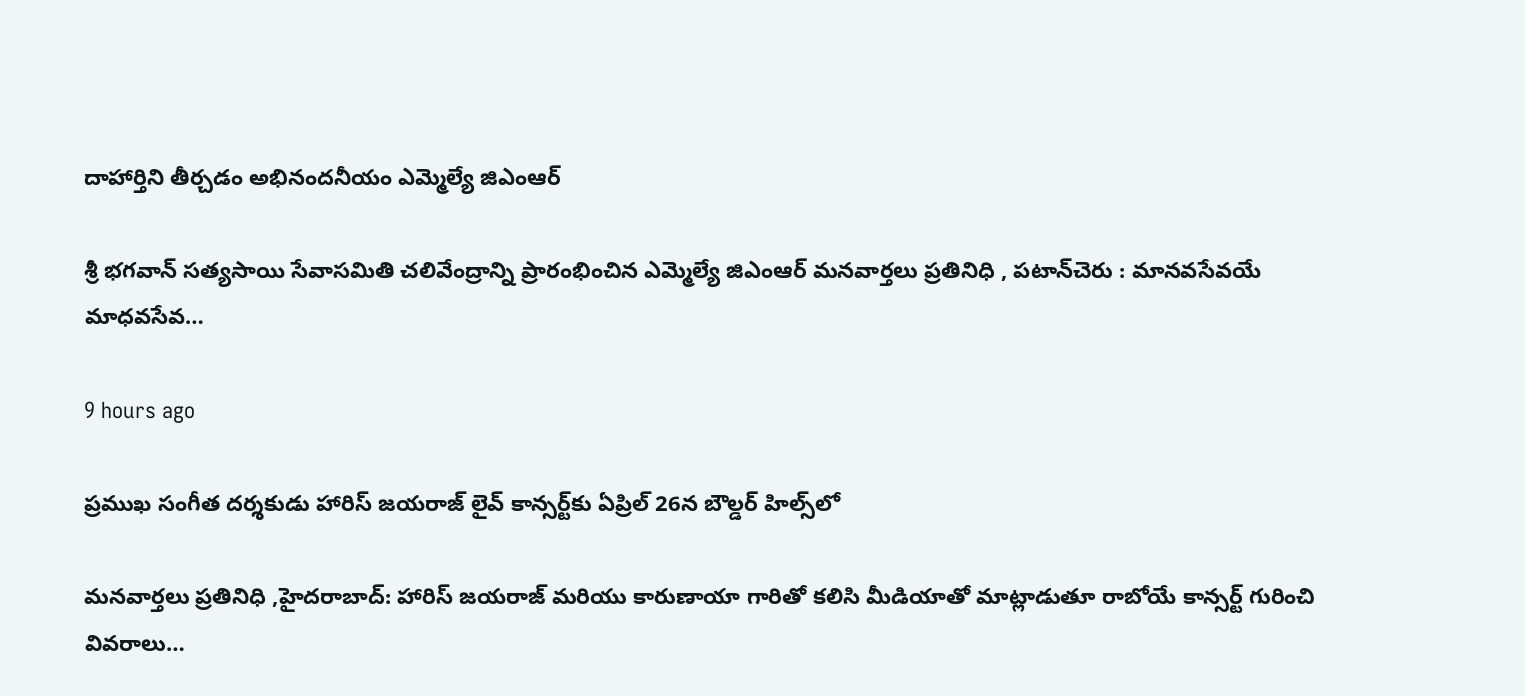దాహార్తిని తీర్చడం అభినందనీయం ఎమ్మెల్యే జిఎంఆర్

శ్రీ భగవాన్ సత్యసాయి సేవాసమితి చలివేంద్రాన్ని ప్రారంభించిన ఎమ్మెల్యే జిఎంఆర్ మనవార్తలు ప్రతినిధి , పటాన్‌చెరు : మానవసేవయే మాధవసేవ…

9 hours ago

ప్రముఖ సంగీత దర్శకుడు హారిస్ జయరాజ్ లైవ్ కాన్సర్ట్‌కు ఏప్రిల్ 26న బౌల్డర్ హిల్స్‌లో

మనవార్తలు ప్రతినిధి ,హైదరాబాద్: హారిస్ జయరాజ్ మరియు కారుణాయా గారితో కలిసి మీడియాతో మాట్లాడుతూ రాబోయే కాన్సర్ట్ గురించి వివరాలు…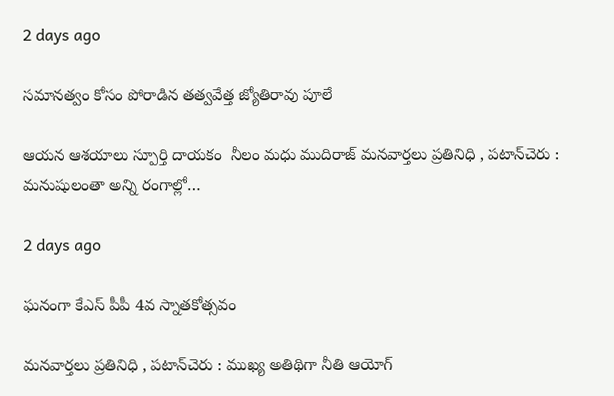2 days ago

సమానత్వం కోసం పోరాడిన తత్వవేత్త జ్యోతిరావు పూలే

ఆయన ఆశయాలు స్పూర్తి దాయకం  నీలం మధు ముదిరాజ్ మనవార్తలు ప్రతినిధి , పటాన్‌చెరు : మనుషులంతా అన్ని రంగాల్లో…

2 days ago

ఘనంగా కేఎస్ పీపీ 4వ స్నాతకోత్సవం

మనవార్తలు ప్రతినిధి , పటాన్‌చెరు : ముఖ్య అతిథిగా నీతి ఆయోగ్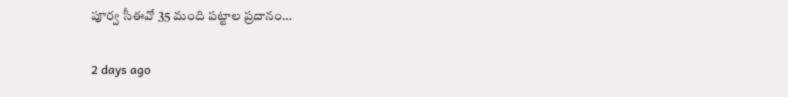పూర్వ సీఈవో 35 మంది పట్టాల ప్రదానం…

2 days ago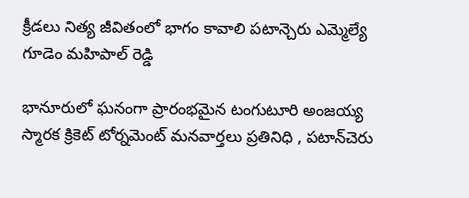క్రీడలు నిత్య జీవితంలో భాగం కావాలి పటాన్చెరు ఎమ్మెల్యే గూడెం మహిపాల్ రెడ్డి

భానూరులో ఘనంగా ప్రారంభమైన టంగుటూరి అంజయ్య స్మారక క్రికెట్ టోర్నమెంట్ మనవార్తలు ప్రతినిధి , పటాన్‌చెరు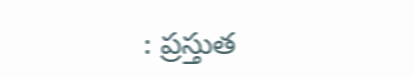: ప్రస్తుత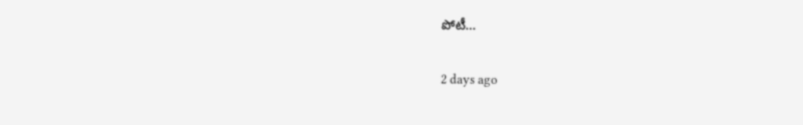పోటీ…

2 days ago